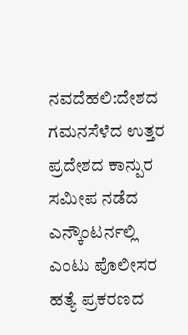ನವದೆಹಲಿ:ದೇಶದ ಗಮನಸೆಳೆದ ಉತ್ತರ ಪ್ರದೇಶದ ಕಾನ್ಪುರ ಸಮೀಪ ನಡೆದ ಎನ್ಕೌಂಟರ್ನಲ್ಲಿ ಎಂಟು ಪೊಲೀಸರ ಹತ್ಯೆ ಪ್ರಕರಣದ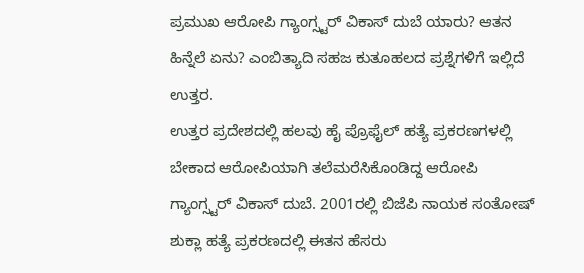ಪ್ರಮುಖ ಆರೋಪಿ ಗ್ಯಾಂಗ್ಸ್ಟರ್ ವಿಕಾಸ್ ದುಬೆ ಯಾರು? ಆತನ ಹಿನ್ನೆಲೆ ಏನು? ಎಂಬಿತ್ಯಾದಿ ಸಹಜ ಕುತೂಹಲದ ಪ್ರಶ್ನೆಗಳಿಗೆ ಇಲ್ಲಿದೆ ಉತ್ತರ.
ಉತ್ತರ ಪ್ರದೇಶದಲ್ಲಿ ಹಲವು ಹೈ ಪ್ರೊಫೈಲ್ ಹತ್ಯೆ ಪ್ರಕರಣಗಳಲ್ಲಿ ಬೇಕಾದ ಆರೋಪಿಯಾಗಿ ತಲೆಮರೆಸಿಕೊಂಡಿದ್ದ ಆರೋಪಿ ಗ್ಯಾಂಗ್ಸ್ಟರ್ ವಿಕಾಸ್ ದುಬೆ. 2001ರಲ್ಲಿ ಬಿಜೆಪಿ ನಾಯಕ ಸಂತೋಷ್ ಶುಕ್ಲಾ ಹತ್ಯೆ ಪ್ರಕರಣದಲ್ಲಿ ಈತನ ಹೆಸರು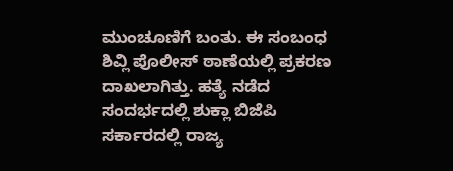ಮುಂಚೂಣಿಗೆ ಬಂತು. ಈ ಸಂಬಂಧ ಶಿವ್ಲಿ ಪೊಲೀಸ್ ಠಾಣೆಯಲ್ಲಿ ಪ್ರಕರಣ ದಾಖಲಾಗಿತ್ತು. ಹತ್ಯೆ ನಡೆದ ಸಂದರ್ಭದಲ್ಲಿ ಶುಕ್ಲಾ ಬಿಜೆಪಿ ಸರ್ಕಾರದಲ್ಲಿ ರಾಜ್ಯ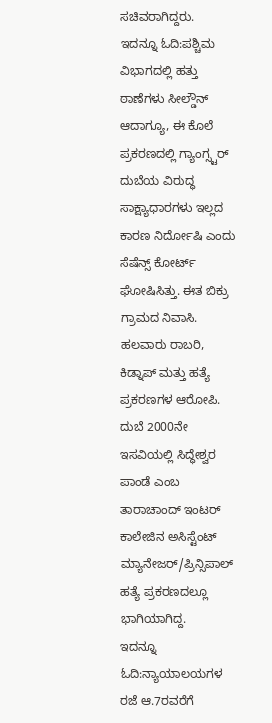ಸಚಿವರಾಗಿದ್ದರು.
ಇದನ್ನೂ ಓದಿ:ಪಶ್ಚಿಮ ವಿಭಾಗದಲ್ಲಿ ಹತ್ತು ಠಾಣೆಗಳು ಸೀಲ್ಡೌನ್
ಆದಾಗ್ಯೂ, ಈ ಕೊಲೆ ಪ್ರಕರಣದಲ್ಲಿ ಗ್ಯಾಂಗ್ಸ್ಟರ್ ದುಬೆಯ ವಿರುದ್ಧ ಸಾಕ್ಷ್ಯಾಧಾರಗಳು ಇಲ್ಲದ ಕಾರಣ ನಿರ್ದೋಷಿ ಎಂದು ಸೆಷೆನ್ಸ್ ಕೋರ್ಟ್ ಘೋಷಿಸಿತ್ತು. ಈತ ಬಿಕ್ರು ಗ್ರಾಮದ ನಿವಾಸಿ. ಹಲವಾರು ರಾಬರಿ, ಕಿಡ್ನಾಪ್ ಮತ್ತು ಹತ್ಯೆ ಪ್ರಕರಣಗಳ ಆರೋಪಿ. ದುಬೆ 2000ನೇ ಇಸವಿಯಲ್ಲಿ ಸಿದ್ಧೇಶ್ವರ ಪಾಂಡೆ ಎಂಬ ತಾರಾಚಾಂದ್ ಇಂಟರ್ ಕಾಲೇಜಿನ ಅಸಿಸ್ಟೆಂಟ್ ಮ್ಯಾನೇಜರ್/ಪ್ರಿನ್ಸಿಪಾಲ್ ಹತ್ಯೆ ಪ್ರಕರಣದಲ್ಲೂ ಭಾಗಿಯಾಗಿದ್ದ.
ಇದನ್ನೂ ಓದಿ:ನ್ಯಾಯಾಲಯಗಳ ರಜೆ ಆ.7ರವರೆಗೆ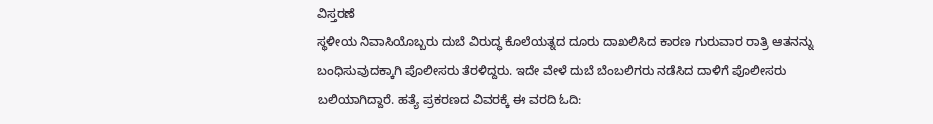ವಿಸ್ತರಣೆ
ಸ್ಥಳೀಯ ನಿವಾಸಿಯೊಬ್ಬರು ದುಬೆ ವಿರುದ್ಧ ಕೊಲೆಯತ್ನದ ದೂರು ದಾಖಲಿಸಿದ ಕಾರಣ ಗುರುವಾರ ರಾತ್ರಿ ಆತನನ್ನು ಬಂಧಿಸುವುದಕ್ಕಾಗಿ ಪೊಲೀಸರು ತೆರಳಿದ್ದರು. ಇದೇ ವೇಳೆ ದುಬೆ ಬೆಂಬಲಿಗರು ನಡೆಸಿದ ದಾಳಿಗೆ ಪೊಲೀಸರು ಬಲಿಯಾಗಿದ್ದಾರೆ. ಹತ್ಯೆ ಪ್ರಕರಣದ ವಿವರಕ್ಕೆ ಈ ವರದಿ ಓದಿ: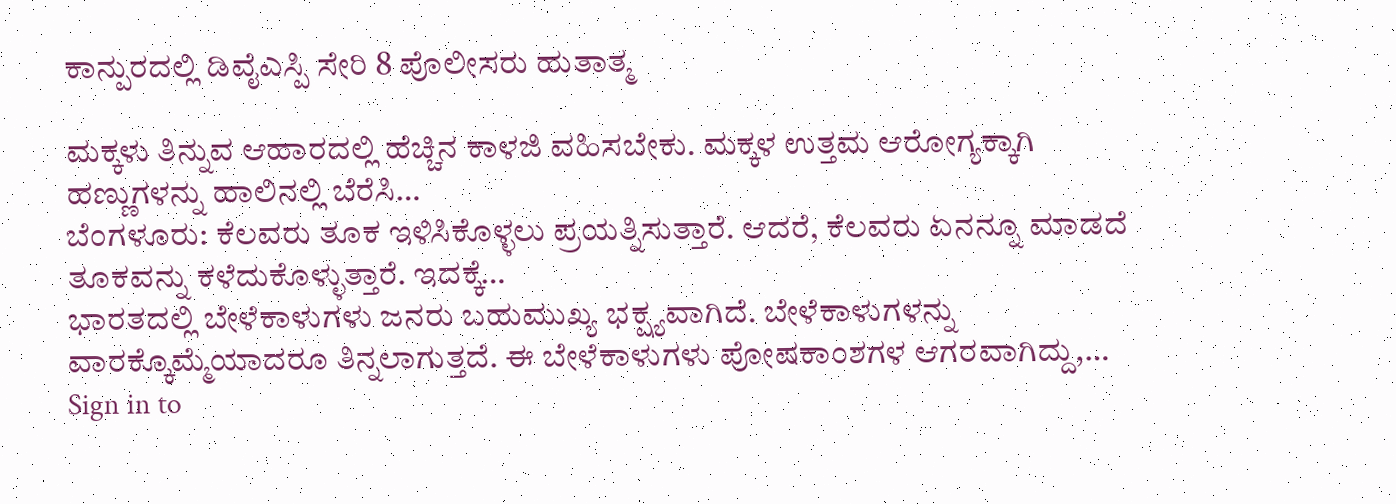ಕಾನ್ಪುರದಲ್ಲಿ ಡಿವೈಎಸ್ಪಿ ಸೇರಿ 8 ಪೊಲೀಸರು ಹುತಾತ್ಮ

ಮಕ್ಕಳು ತಿನ್ನುವ ಆಹಾರದಲ್ಲಿ ಹೆಚ್ಚಿನ ಕಾಳಜಿ ವಹಿಸಬೇಕು. ಮಕ್ಕಳ ಉತ್ತಮ ಆರೋಗ್ಯಕ್ಕಾಗಿ ಹಣ್ಣುಗಳನ್ನು ಹಾಲಿನಲ್ಲಿ ಬೆರೆಸಿ…
ಬೆಂಗಳೂರು: ಕೆಲವರು ತೂಕ ಇಳಿಸಿಕೊಳ್ಳಲು ಪ್ರಯತ್ನಿಸುತ್ತಾರೆ. ಆದರೆ, ಕೆಲವರು ಏನನ್ನೂ ಮಾಡದೆ ತೂಕವನ್ನು ಕಳೆದುಕೊಳ್ಳುತ್ತಾರೆ. ಇದಕ್ಕೆ…
ಭಾರತದಲ್ಲಿ ಬೇಳೆಕಾಳುಗಳು ಜನರು ಬಹುಮುಖ್ಯ ಭಕ್ಷ್ಯವಾಗಿದೆ. ಬೇಳೆಕಾಳುಗಳನ್ನು ವಾರಕ್ಕೊಮ್ಮೆಯಾದರೂ ತಿನ್ನಲಾಗುತ್ತದೆ. ಈ ಬೇಳೆಕಾಳುಗಳು ಪೋಷಕಾಂಶಗಳ ಆಗರವಾಗಿದ್ದು,…
Sign in to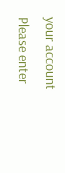your account
Please enter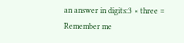an answer in digits:3 × three =
Remember me